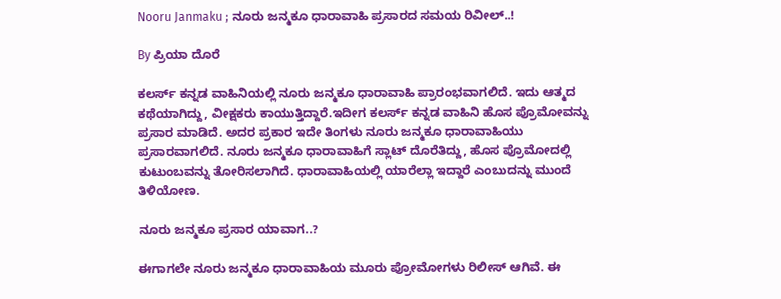Nooru Janmaku ; ನೂರು ಜನ್ಮಕೂ ಧಾರಾವಾಹಿ ಪ್ರಸಾರದ ಸಮಯ ರಿವೀಲ್..!

By ಪ್ರಿಯಾ ದೊರೆ

ಕಲರ್ಸ್ ಕನ್ನಡ ವಾಹಿನಿಯಲ್ಲಿ ನೂರು ಜನ್ಮಕೂ ಧಾರಾವಾಹಿ ಪ್ರಾರಂಭವಾಗಲಿದೆ. ಇದು ಆತ್ಮದ ಕಥೆಯಾಗಿದ್ದು, ವೀಕ್ಷಕರು ಕಾಯುತ್ತಿದ್ದಾರೆ.ಇದೀಗ ಕಲರ್ಸ್ ಕನ್ನಡ ವಾಹಿನಿ ಹೊಸ ಪ್ರೊಮೋವನ್ನು ಪ್ರಸಾರ ಮಾಡಿದೆ. ಅದರ ಪ್ರಕಾರ ಇದೇ ತಿಂಗಳು ನೂರು ಜನ್ಮಕೂ ಧಾರಾವಾಹಿಯು ಪ್ರಸಾರವಾಗಲಿದೆ. ನೂರು ಜನ್ಮಕೂ ಧಾರಾವಾಹಿಗೆ ಸ್ಲಾಟ್ ದೊರೆತಿದ್ದು, ಹೊಸ ಪ್ರೊಮೋದಲ್ಲಿ ಕುಟುಂಬವನ್ನು ತೋರಿಸಲಾಗಿದೆ. ಧಾರಾವಾಹಿಯಲ್ಲಿ ಯಾರೆಲ್ಲಾ ಇದ್ದಾರೆ ಎಂಬುದನ್ನು ಮುಂದೆ ತಿಳಿಯೋಣ.

ನೂರು ಜನ್ಮಕೂ ಪ್ರಸಾರ ಯಾವಾಗ..?

ಈಗಾಗಲೇ ನೂರು ಜನ್ಮಕೂ ಧಾರಾವಾಹಿಯ ಮೂರು ಪ್ರೋಮೋಗಳು ರಿಲೀಸ್ ಆಗಿವೆ. ಈ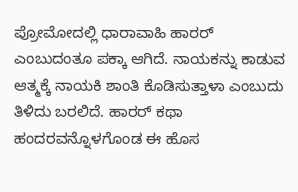ಪ್ರೋಮೋದಲ್ಲಿ ಧಾರಾವಾಹಿ ಹಾರರ್ ಎಂಬುದಂತೂ ಪಕ್ಕಾ ಆಗಿದೆ. ನಾಯಕನ್ನು ಕಾಡುವ ಆತ್ಮಕ್ಕೆ ನಾಯಕಿ ಶಾಂತಿ ಕೊಡಿಸುತ್ತಾಳಾ ಎಂಬುದು ತಿಳಿದು ಬರಲಿದೆ. ಹಾರರ್ ಕಥಾ ಹಂದರವನ್ನೊಳಗೊಂಡ ಈ ಹೊಸ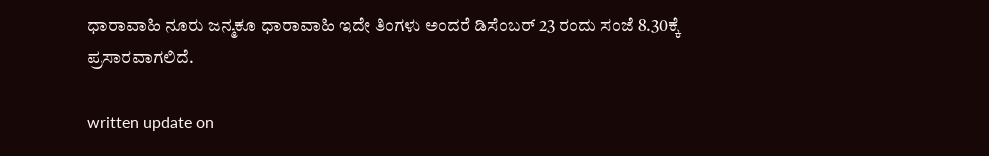ಧಾರಾವಾಹಿ ನೂರು ಜನ್ಮಕೂ ಧಾರಾವಾಹಿ ಇದೇ ತಿಂಗಳು ಅಂದರೆ ಡಿಸೆಂಬರ್ 23 ರಂದು ಸಂಜೆ 8.30ಕ್ಕೆ ಪ್ರಸಾರವಾಗಲಿದೆ.

written update on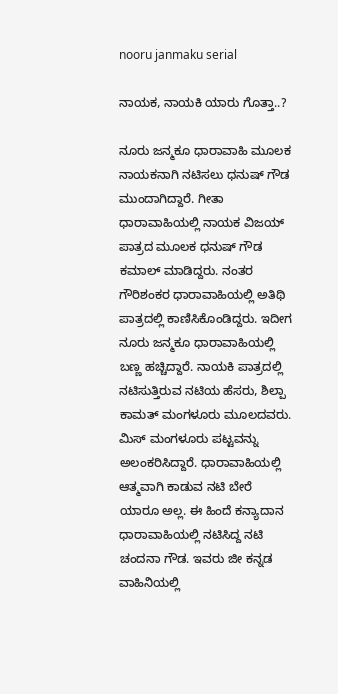nooru janmaku serial

ನಾಯಕ, ನಾಯಕಿ ಯಾರು ಗೊತ್ತಾ..?

ನೂರು ಜನ್ಮಕೂ ಧಾರಾವಾಹಿ ಮೂಲಕ ನಾಯಕನಾಗಿ ನಟಿಸಲು ಧನುಷ್ ಗೌಡ ಮುಂದಾಗಿದ್ದಾರೆ. ಗೀತಾ ಧಾರಾವಾಹಿಯಲ್ಲಿ ನಾಯಕ ವಿಜಯ್ ಪಾತ್ರದ ಮೂಲಕ ಧನುಷ್ ಗೌಡ ಕಮಾಲ್ ಮಾಡಿದ್ದರು. ನಂತರ ಗೌರಿಶಂಕರ ಧಾರಾವಾಹಿಯಲ್ಲಿ ಅತಿಥಿ ಪಾತ್ರದಲ್ಲಿ ಕಾಣಿಸಿಕೊಂಡಿದ್ದರು. ಇದೀಗ ನೂರು ಜನ್ಮಕೂ ಧಾರಾವಾಹಿಯಲ್ಲಿ ಬಣ್ಣ ಹಚ್ಚಿದ್ದಾರೆ. ನಾಯಕಿ ಪಾತ್ರದಲ್ಲಿ ನಟಿಸುತ್ತಿರುವ ನಟಿಯ ಹೆಸರು, ಶಿಲ್ಪಾ ಕಾಮತ್ ಮಂಗಳೂರು ಮೂಲದವರು. ಮಿಸ್ ಮಂಗಳೂರು ಪಟ್ಟವನ್ನು ಅಲಂಕರಿಸಿದ್ದಾರೆ. ಧಾರಾವಾಹಿಯಲ್ಲಿ ಆತ್ಮವಾಗಿ ಕಾಡುವ ನಟಿ ಬೇರೆ ಯಾರೂ ಅಲ್ಲ. ಈ ಹಿಂದೆ ಕನ್ಯಾದಾನ ಧಾರಾವಾಹಿಯಲ್ಲಿ ನಟಿಸಿದ್ದ ನಟಿ ಚಂದನಾ ಗೌಡ. ಇವರು ಜೀ ಕನ್ನಡ ವಾಹಿನಿಯಲ್ಲಿ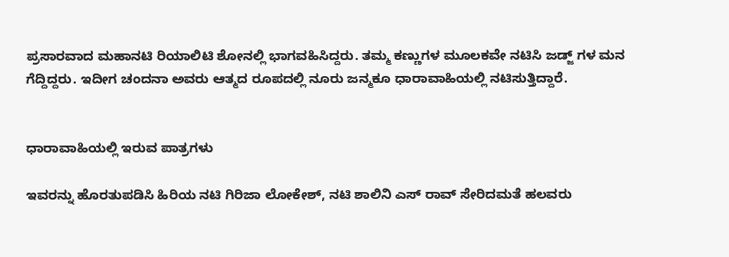ಪ್ರಸಾರವಾದ ಮಹಾನಟಿ ರಿಯಾಲಿಟಿ ಶೋನಲ್ಲಿ ಭಾಗವಹಿಸಿದ್ದರು. ತಮ್ಮ ಕಣ್ಣುಗಳ ಮೂಲಕವೇ ನಟಿಸಿ ಜಡ್ಜ್ ಗಳ ಮನ ಗೆದ್ದಿದ್ದರು. ಇದೀಗ ಚಂದನಾ ಅವರು ಆತ್ಮದ ರೂಪದಲ್ಲಿ ನೂರು ಜನ್ಮಕೂ ಧಾರಾವಾಹಿಯಲ್ಲಿ ನಟಿಸುತ್ತಿದ್ದಾರೆ.


ಧಾರಾವಾಹಿಯಲ್ಲಿ ಇರುವ ಪಾತ್ರಗಳು

ಇವರನ್ನು ಹೊರತುಪಡಿಸಿ ಹಿರಿಯ ನಟಿ ಗಿರಿಜಾ ಲೋಕೇಶ್, ನಟಿ ಶಾಲಿನಿ ಎಸ್ ರಾವ್ ಸೇರಿದಮತೆ ಹಲವರು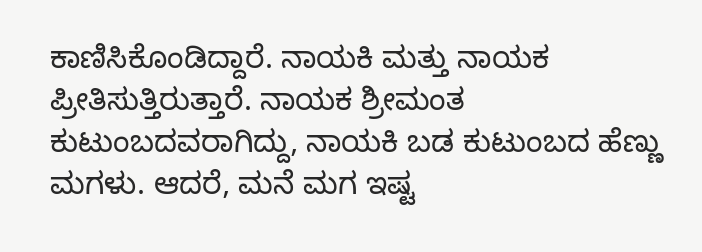ಕಾಣಿಸಿಕೊಂಡಿದ್ದಾರೆ. ನಾಯಕಿ ಮತ್ತು ನಾಯಕ ಪ್ರೀತಿಸುತ್ತಿರುತ್ತಾರೆ. ನಾಯಕ ಶ್ರೀಮಂತ ಕುಟುಂಬದವರಾಗಿದ್ದು, ನಾಯಕಿ ಬಡ ಕುಟುಂಬದ ಹೆಣ್ಣು ಮಗಳು. ಆದರೆ, ಮನೆ ಮಗ ಇಷ್ಟ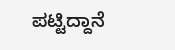ಪಟ್ಟಿದ್ದಾನೆ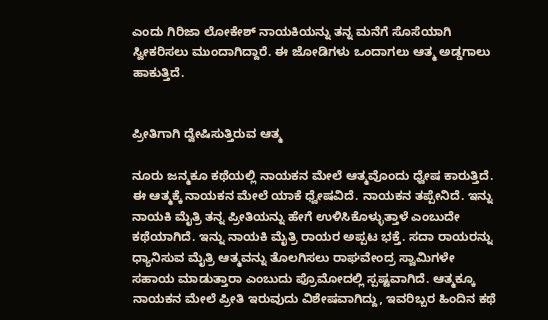ಎಂದು ಗಿರಿಜಾ ಲೋಕೇಶ್ ನಾಯಕಿಯನ್ನು ತನ್ನ ಮನೆಗೆ ಸೊಸೆಯಾಗಿ ಸ್ವೀಕರಿಸಲು ಮುಂದಾಗಿದ್ದಾರೆ. ಈ ಜೋಡಿಗಳು ಒಂದಾಗಲು ಆತ್ಮ ಅಡ್ಡಗಾಲು ಹಾಕುತ್ತಿದೆ.


ಪ್ರೀತಿಗಾಗಿ ದ್ವೇಷಿಸುತ್ತಿರುವ ಆತ್ಮ

ನೂರು ಜನ್ಮಕೂ ಕಥೆಯಲ್ಲಿ ನಾಯಕನ ಮೇಲೆ ಆತ್ಮವೊಂದು ಧ್ವೇಷ ಕಾರುತ್ತಿದೆ. ಈ ಆತ್ಮಕ್ಕೆ ನಾಯಕನ ಮೇಲೆ ಯಾಕೆ ಧ್ವೇಷವಿದೆ. ನಾಯಕನ ತಪ್ಪೇನಿದೆ. ಇನ್ನು ನಾಯಕಿ ಮೈತ್ರಿ ತನ್ನ ಪ್ರೀತಿಯನ್ನು ಹೇಗೆ ಉಳಿಸಿಕೊಳ್ಳುತ್ತಾಳೆ ಎಂಬುದೇ ಕಥೆಯಾಗಿದೆ. ಇನ್ನು ನಾಯಕಿ ಮೈತ್ರಿ ರಾಯರ ಅಪ್ಪಟ ಭಕ್ತೆ. ಸದಾ ರಾಯರನ್ನು ಧ್ಯಾನಿಸುವ ಮೈತ್ರಿ ಆತ್ಮವನ್ನು ತೊಲಗಿಸಲು ರಾಘವೇಂದ್ರ ಸ್ವಾಮಿಗಳೇ ಸಹಾಯ ಮಾಡುತ್ತಾರಾ ಎಂಬುದು ಪ್ರೊಮೋದಲ್ಲಿ ಸ್ಪಷ್ಟವಾಗಿದೆ. ಆತ್ಮಕ್ಕೂ ನಾಯಕನ ಮೇಲೆ ಪ್ರೀತಿ ಇರುವುದು ವಿಶೇಷವಾಗಿದ್ದು, ಇವರಿಬ್ಬರ ಹಿಂದಿನ ಕಥೆ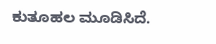ಕುತೂಹಲ ಮೂಡಿಸಿದೆ.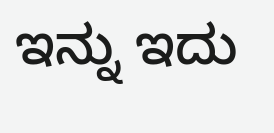ಇನ್ನು ಇದು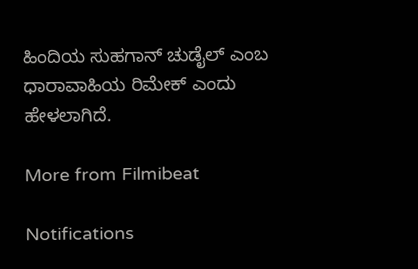ಹಿಂದಿಯ ಸುಹಗಾನ್ ಚುಡೈಲ್ ಎಂಬ ಧಾರಾವಾಹಿಯ ರಿಮೇಕ್ ಎಂದು ಹೇಳಲಾಗಿದೆ.

More from Filmibeat

Notifications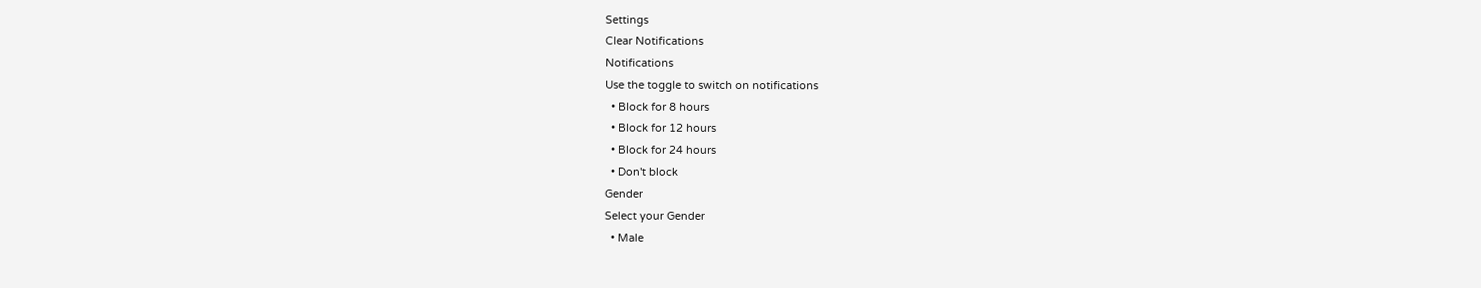Settings
Clear Notifications
Notifications
Use the toggle to switch on notifications
  • Block for 8 hours
  • Block for 12 hours
  • Block for 24 hours
  • Don't block
Gender
Select your Gender
  • Male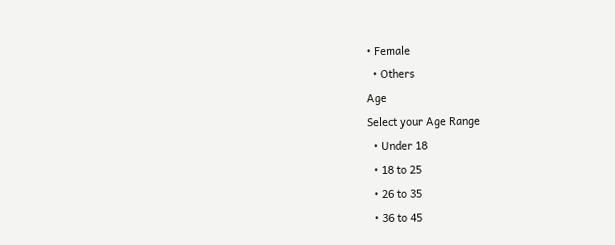• Female
  • Others
Age
Select your Age Range
  • Under 18
  • 18 to 25
  • 26 to 35
  • 36 to 45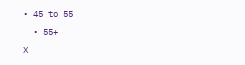• 45 to 55
  • 55+
X